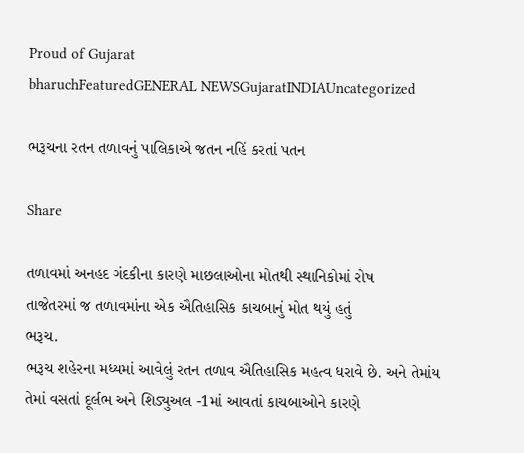Proud of Gujarat
bharuchFeaturedGENERAL NEWSGujaratINDIAUncategorized

ભરૂચના રતન તળાવનું પાલિકાએ જતન નહિં કરતાં પતન

Share

તળાવમાં અનહદ ગંદકીના કારણે માછલાઓના મોતથી સ્થાનિકોમાં રોષ
તાજેતરમાં જ તળાવમાંના એક ઐતિહાસિક કાચબાનું મોત થયું હતું
ભરૂચ.
ભરૂચ શહેરના મધ્યમાં આવેલું રતન તળાવ ઐતિહાસિક મહત્વ ધરાવે છે. અને તેમાંય તેમાં વસતાં દૂર્લભ અને શિડ્યુઅલ -1માં આવતાં કાચબાઓને કારણે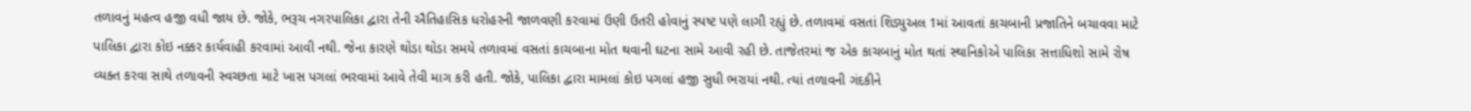તળાવનું મહત્વ હજી વધી જાય છે. જોકે, ભરૂચ નગરપાલિકા દ્વારા તેની ઐતિહાસિક ધરોહરની જાળવણી કરવામાં ઉણી ઉતરી હોવાનું સ્પષ્ટ પણે લાગી રહ્યું છે. તળાવમાં વસતાં શિડ્યુઅલ 1માં આવતાં કાચબાની પ્રજાતિને બચાવવા માટે પાલિકા દ્વારા કોઇ નક્કર કાર્યવાહી કરવામાં આવી નથી. જેના કારણે થોડા થોડા સમયે તળાવમાં વસતાં કાચબાના મોત થવાની ઘટના સામે આવી રહી છે. તાજેતરમાં જ એક કાચબાનું મોત થતાં સ્થાનિકોએ પાલિકા સત્તાધિશો સામે રોષ વ્યક્ત કરવા સાથે તળાવની સ્વચ્છતા માટે ખાસ પગલાં ભરવામાં આવે તેવી માગ કરી હતી. જોકે, પાલિકા દ્વારા મામલાં કોઇ પગલાં હજી સુધી ભરાયાં નથી. ત્યાં તળાવની ગંદકીને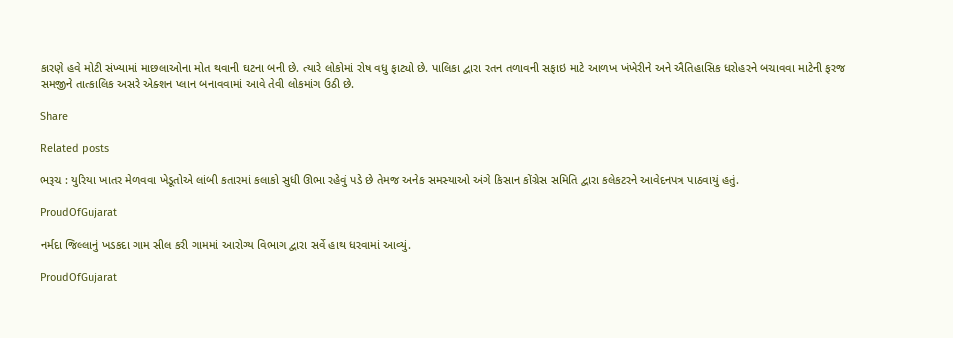કારણે હવે મોટી સંખ્યામાં માછલાઓના મોત થવાની ઘટના બની છે. ત્યારે લોકોમાં રોષ વધુ ફાટ્યો છે. પાલિકા દ્વારા રતન તળાવની સફાઇ માટે આળખ ખંખેરીને અને ઐતિહાસિક ધરોહરને બચાવવા માટેની ફરજ સમજીને તાત્કાલિક અસરે એક્શન પ્લાન બનાવવામાં આવે તેવી લોકમાંગ ઉઠી છે.

Share

Related posts

ભરૂચ : યુરિયા ખાતર મેળવવા ખેડૂતોએ લાંબી કતારમાં કલાકો સુધી ઊભા રહેવું પડે છે તેમજ અનેક સમસ્યાઓ અંગે કિસાન કોંગ્રેસ સમિતિ દ્વારા કલેકટરને આવેદનપત્ર પાઠવાયું હતું.

ProudOfGujarat

નર્મદા જિલ્લાનું ખડકદા ગામ સીલ કરી ગામમાં આરોગ્ય વિભાગ દ્વારા સર્વે હાથ ધરવામાં આવ્યું.

ProudOfGujarat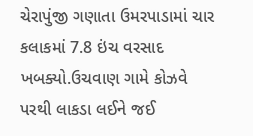ચેરાપુંજી ગણાતા ઉમરપાડામાં ચાર કલાકમાં 7.8 ઇંચ વરસાદ ખબક્યો.ઉચવાણ ગામે કોઝવે પરથી લાકડા લઈને જઈ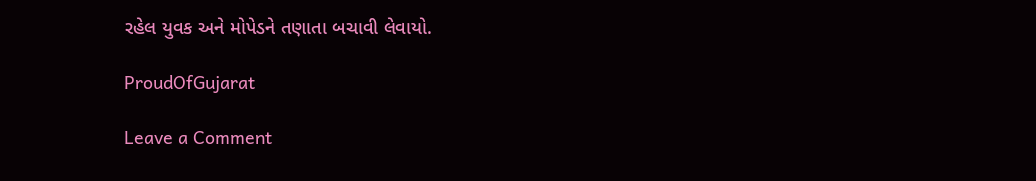રહેલ યુવક અને મોપેડને તણાતા બચાવી લેવાયો.

ProudOfGujarat

Leave a Comment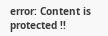error: Content is protected !!